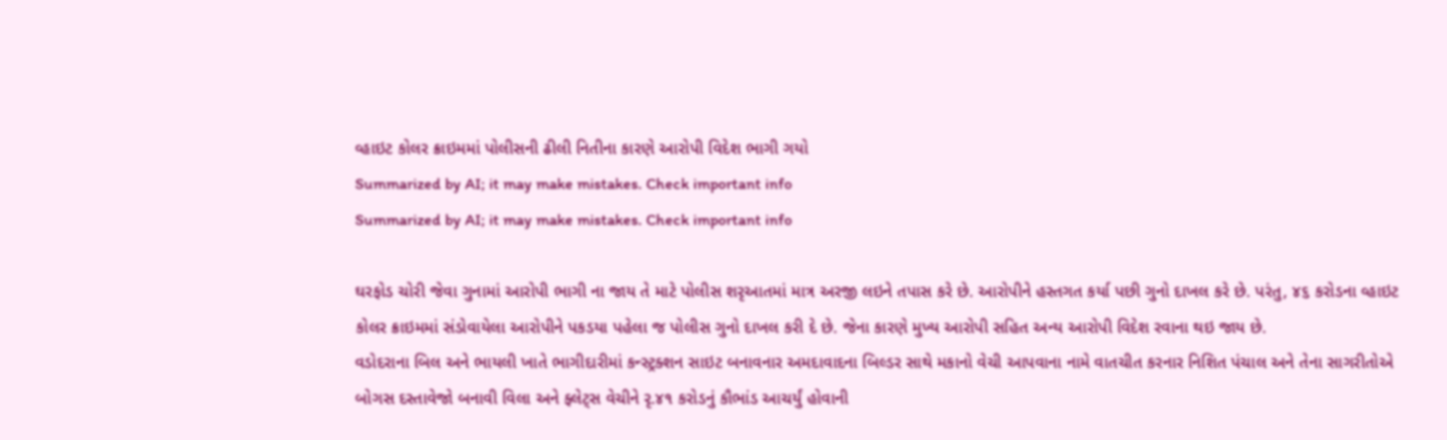વ્હાઇટ કોલર ક્રાઇમમાં પોલીસની ઢીલી નિતીના કારણે આરોપી વિદેશ ભાગી ગયો
Summarized by AI; it may make mistakes. Check important info
Summarized by AI; it may make mistakes. Check important info

ઘરફોડ ચોરી જેવા ગુનામાં આરોપી ભાગી ના જાય તે માટે પોલીસ શરૃઆતમાં માત્ર અરજી લઇને તપાસ કરે છે. આરોપીને હસ્તગત કર્યા પછી ગુનો દાખલ કરે છે. પરંતુ, ૪૬ કરોડના વ્હાઇટ કોલર ક્રાઇમમાં સંડોવાયેલા આરોપીને પકડયા પહેલા જ પોલીસ ગુનો દાખલ કરી દે છે. જેના કારણે મુખ્ય આરોપી સહિત અન્ય આરોપી વિદેશ રવાના થઇ જાય છે.
વડોદરાના બિલ અને ભાયલી ખાતે ભાગીદારીમાં કન્સ્ટ્રક્શન સાઇટ બનાવનાર અમદાવાદના બિલ્ડર સાથે મકાનો વેચી આપવાના નામે વાતચીત કરનાર નિશિત પંચાલ અને તેના સાગરીતોએ બોગસ દસ્તાવેજો બનાવી વિલા અને ફ્લેટ્સ વેચીને રૃ.૪૧ કરોડનું કૌભાંડ આચર્યું હોવાની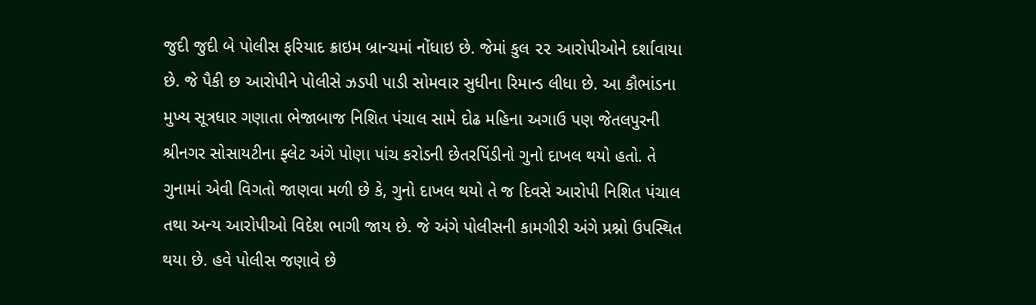જુદી જુદી બે પોલીસ ફરિયાદ ક્રાઇમ બ્રાન્ચમાં નોંધાઇ છે. જેમાં કુલ ૨૨ આરોપીઓને દર્શાવાયા છે. જે પૈકી છ આરોપીને પોલીસે ઝડપી પાડી સોમવાર સુધીના રિમાન્ડ લીધા છે. આ કૌભાંડના મુખ્ય સૂત્રધાર ગણાતા ભેજાબાજ નિશિત પંચાલ સામે દોઢ મહિના અગાઉ પણ જેતલપુરની શ્રીનગર સોસાયટીના ફ્લેટ અંગે પોણા પાંચ કરોડની છેતરપિંડીનો ગુનો દાખલ થયો હતો. તે ગુનામાં એવી વિગતો જાણવા મળી છે કે, ગુનો દાખલ થયો તે જ દિવસે આરોપી નિશિત પંચાલ તથા અન્ય આરોપીઓ વિદેશ ભાગી જાય છે. જે અંગે પોલીસની કામગીરી અંગે પ્રશ્નો ઉપસ્થિત થયા છે. હવે પોલીસ જણાવે છે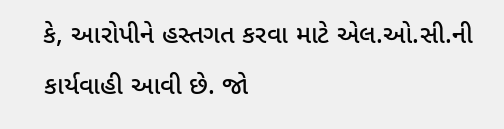કે, આરોપીને હસ્તગત કરવા માટે એલ.ઓ.સી.ની કાર્યવાહી આવી છે. જો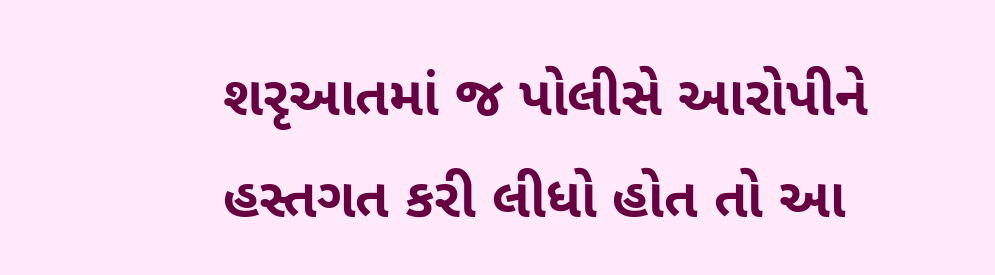શરૃઆતમાં જ પોલીસે આરોપીને હસ્તગત કરી લીધો હોત તો આ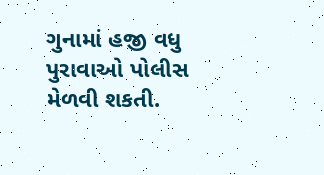ગુનામાં હજી વધુ પુરાવાઓ પોલીસ મેળવી શકતી.